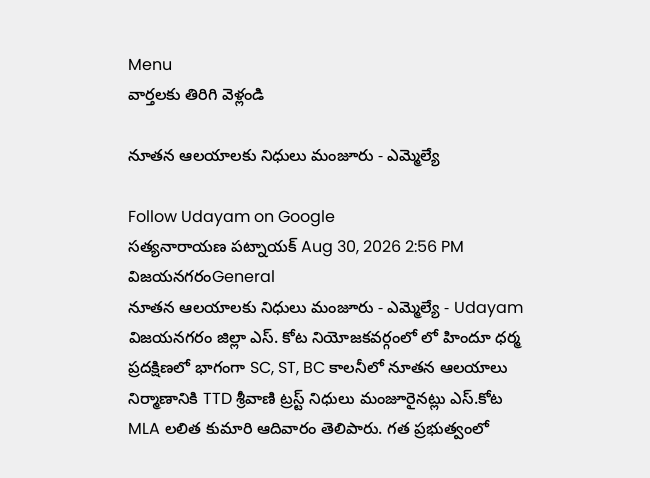Menu
వార్తలకు తిరిగి వెళ్లండి

నూతన ఆలయాలకు నిధులు మంజూరు - ఎమ్మెల్యే

Follow Udayam on Google
సత్యనారాయణ పట్నాయక్ Aug 30, 2026 2:56 PM విజయనగరంGeneral
నూతన ఆలయాలకు నిధులు మంజూరు - ఎమ్మెల్యే - Udayam
విజయనగరం జిల్లా ఎస్‌. కోట నియోజకవర్గంలో లో హిందూ ధర్మ ప్రదక్షిణలో భాగంగా SC, ST, BC కాలనీలో నూతన ఆలయాలు నిర్మాణానికి TTD శ్రీవాణి ట్రస్ట్‌ నిధులు మంజూరైనట్లు ఎస్.కోట MLA లలిత కుమారి ఆదివారం తెలిపారు. గత ప్రభుత్వంలో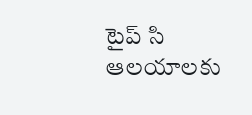టైప్‌ సి ఆలయాలకు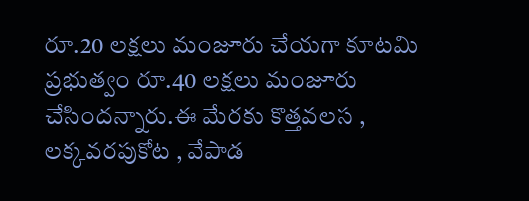రూ.20 లక్షలు మంజూరు చేయగా కూటమి ప్రభుత్వం రూ.40 లక్షలు మంజూరు చేసిందన్నారు.ఈ మేరకు కొత్తవలస , లక్కవరపుకోట , వేపాడ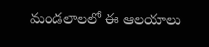మండలాలలో ఈ ఆలయాలు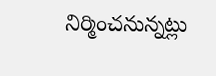నిర్మించనున్నట్లు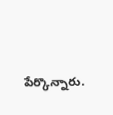పేర్కొన్నారు.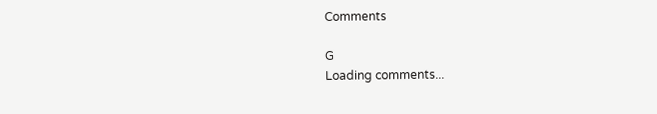Comments

G
Loading comments...